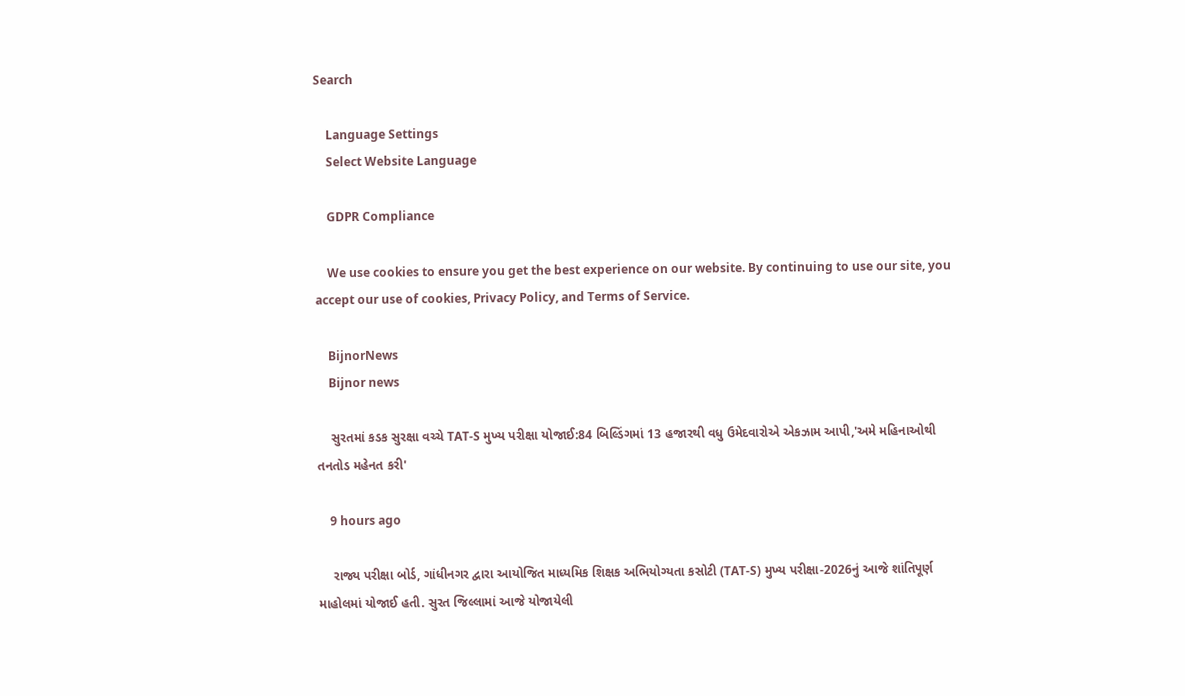Search

    Language Settings
    Select Website Language

    GDPR Compliance

    We use cookies to ensure you get the best experience on our website. By continuing to use our site, you accept our use of cookies, Privacy Policy, and Terms of Service.

    BijnorNews
    Bijnor news

    સુરતમાં કડક સુરક્ષા વચ્ચે TAT-S મુખ્ય પરીક્ષા યોજાઈ:84 બિલ્ડિંગમાં 13 હજારથી વધુ ઉમેદવારોએ એકઝામ આપી,'અમે મહિનાઓથી તનતોડ મહેનત કરી'

    9 hours ago

    રાજ્ય પરીક્ષા બોર્ડ, ગાંધીનગર દ્વારા આયોજિત માધ્યમિક શિક્ષક અભિયોગ્યતા કસોટી (TAT-S) મુખ્ય પરીક્ષા-2026નું આજે શાંતિપૂર્ણ માહોલમાં યોજાઈ હતી. સુરત જિલ્લામાં આજે યોજાયેલી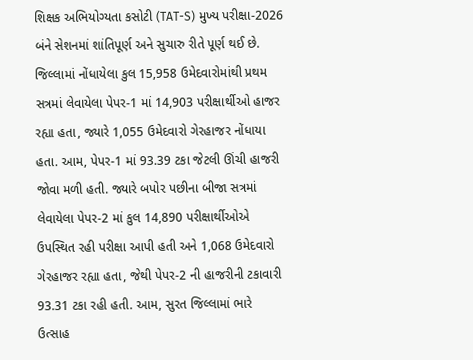શિક્ષક અભિયોગ્યતા કસોટી (TAT-S) મુખ્ય પરીક્ષા-2026 બંને સેશનમાં શાંતિપૂર્ણ અને સુચારુ રીતે પૂર્ણ થઈ છે. જિલ્લામાં નોંધાયેલા કુલ 15,958 ઉમેદવારોમાંથી પ્રથમ સત્રમાં લેવાયેલા પેપર-1 માં 14,903 પરીક્ષાર્થીઓ હાજર રહ્યા હતા, જ્યારે 1,055 ઉમેદવારો ગેરહાજર નોંધાયા હતા. આમ, પેપર-1 માં 93.39 ટકા જેટલી ઊંચી હાજરી જોવા મળી હતી. જ્યારે બપોર પછીના બીજા સત્રમાં લેવાયેલા પેપર-2 માં કુલ 14,890 પરીક્ષાર્થીઓએ ઉપસ્થિત રહી પરીક્ષા આપી હતી અને 1,068 ઉમેદવારો ગેરહાજર રહ્યા હતા, જેથી પેપર-2 ની હાજરીની ટકાવારી 93.31 ટકા રહી હતી. આમ, સુરત જિલ્લામાં ભારે ઉત્સાહ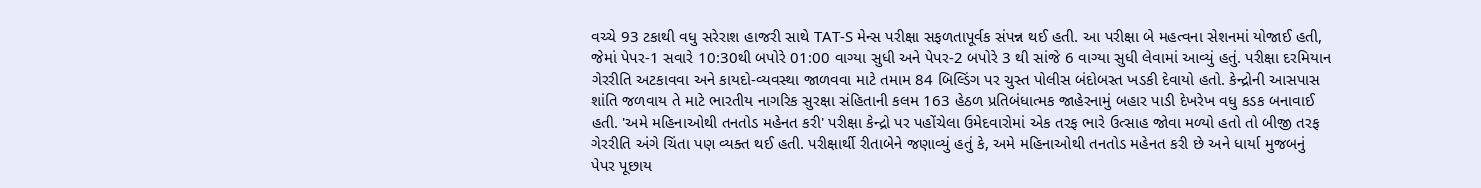વચ્ચે 93 ટકાથી વધુ સરેરાશ હાજરી સાથે TAT-S મેન્સ પરીક્ષા સફળતાપૂર્વક સંપન્ન થઈ હતી. આ પરીક્ષા બે મહત્વના સેશનમાં યોજાઈ હતી, જેમાં પેપર-1 સવારે 10:30થી બપોરે 01:00 વાગ્યા સુધી અને પેપર-2 બપોરે 3 થી સાંજે 6 વાગ્યા સુધી લેવામાં આવ્યું હતું. પરીક્ષા દરમિયાન ગેરરીતિ અટકાવવા અને કાયદો-વ્યવસ્થા જાળવવા માટે તમામ 84 બિલ્ડિંગ પર ચુસ્ત પોલીસ બંદોબસ્ત ખડકી દેવાયો હતો. કેન્દ્રોની આસપાસ શાંતિ જળવાય તે માટે ભારતીય નાગરિક સુરક્ષા સંહિતાની કલમ 163 હેઠળ પ્રતિબંધાત્મક જાહેરનામું બહાર પાડી દેખરેખ વધુ કડક બનાવાઈ હતી. 'અમે મહિનાઓથી તનતોડ મહેનત કરી' પરીક્ષા કેન્દ્રો પર પહોંચેલા ઉમેદવારોમાં એક તરફ ભારે ઉત્સાહ જોવા મળ્યો હતો તો બીજી તરફ ગેરરીતિ અંગે ચિંતા પણ વ્યક્ત થઈ હતી. પરીક્ષાર્થી રીતાબેને જણાવ્યું હતું કે, અમે મહિનાઓથી તનતોડ મહેનત કરી છે અને ધાર્યા મુજબનું પેપર પૂછાય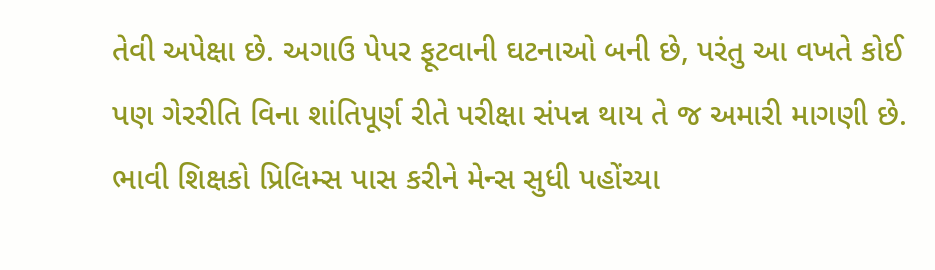તેવી અપેક્ષા છે. અગાઉ પેપર ફૂટવાની ઘટનાઓ બની છે, પરંતુ આ વખતે કોઈ પણ ગેરરીતિ વિના શાંતિપૂર્ણ રીતે પરીક્ષા સંપન્ન થાય તે જ અમારી માગણી છે. ભાવી શિક્ષકો પ્રિલિમ્સ પાસ કરીને મેન્સ સુધી પહોંચ્યા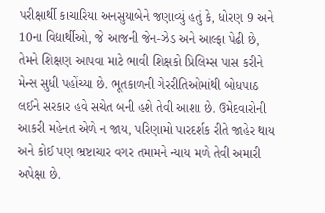પરીક્ષાર્થી કાચારિયા અનસુયાબેને જણાવ્યું હતું કે, ધોરણ 9 અને 10ના વિદ્યાર્થીઓ, જે આજની જેન-ઝેડ અને આલ્ફા પેઢી છે, તેમને શિક્ષણ આપવા માટે ભાવી શિક્ષકો પ્રિલિમ્સ પાસ કરીને મેન્સ સુધી પહોંચ્યા છે. ભૂતકાળની ગેરરીતિઓમાંથી બોધપાઠ લઈને સરકાર હવે સચેત બની હશે તેવી આશા છે. ઉમેદવારોની આકરી મહેનત એળે ન જાય, પરિણામો પારદર્શક રીતે જાહેર થાય અને કોઈ પણ ભ્રષ્ટાચાર વગર તમામને ન્યાય મળે તેવી અમારી અપેક્ષા છે.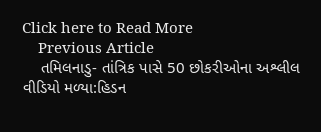Click here to Read More
    Previous Article
    તમિલનાડુ- તાંત્રિક પાસે 50 છોકરીઓના અશ્લીલ વીડિયો મળ્યા:હિડન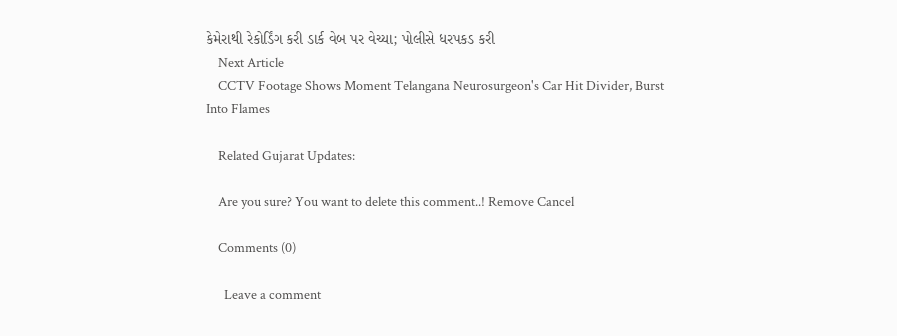કેમેરાથી રેકોર્ડિંગ કરી ડાર્ક વેબ પર વેચ્યા; પોલીસે ધરપકડ કરી
    Next Article
    CCTV Footage Shows Moment Telangana Neurosurgeon's Car Hit Divider, Burst Into Flames

    Related Gujarat Updates:

    Are you sure? You want to delete this comment..! Remove Cancel

    Comments (0)

      Leave a comment